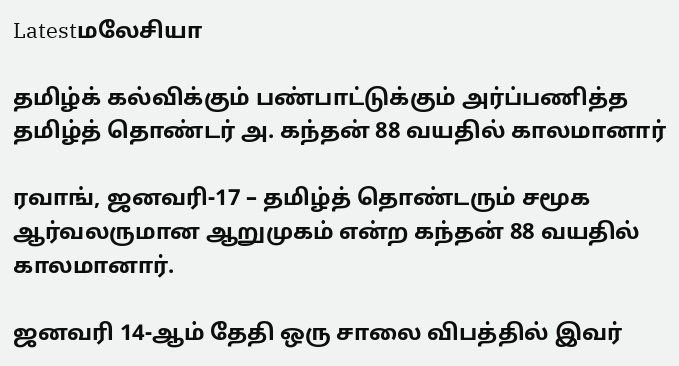Latestமலேசியா

தமிழ்க் கல்விக்கும் பண்பாட்டுக்கும் அர்ப்பணித்த தமிழ்த் தொண்டர் அ. கந்தன் 88 வயதில் காலமானார்

ரவாங், ஜனவரி-17 – தமிழ்த் தொண்டரும் சமூக ஆர்வலருமான ஆறுமுகம் என்ற கந்தன் 88 வயதில் காலமானார்.

ஜனவரி 14-ஆம் தேதி ஒரு சாலை விபத்தில் இவர்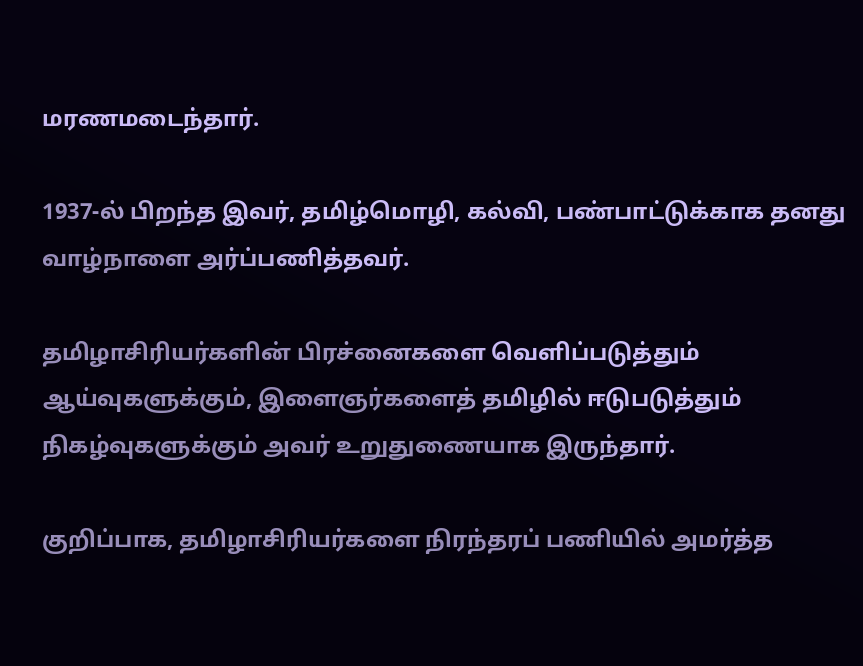மரணமடைந்தார்.

1937-ல் பிறந்த இவர், தமிழ்மொழி, கல்வி, பண்பாட்டுக்காக தனது வாழ்நாளை அர்ப்பணித்தவர்.

தமிழாசிரியர்களின் பிரச்னைகளை வெளிப்படுத்தும் ஆய்வுகளுக்கும், இளைஞர்களைத் தமிழில் ஈடுபடுத்தும் நிகழ்வுகளுக்கும் அவர் உறுதுணையாக இருந்தார்.

குறிப்பாக, தமிழாசிரியர்களை நிரந்தரப் பணியில் அமர்த்த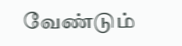வேண்டும்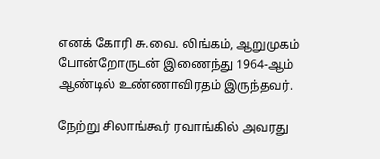எனக் கோரி சு.வை. லிங்கம், ஆறுமுகம் போன்றோருடன் இணைந்து 1964-ஆம் ஆண்டில் உண்ணாவிரதம் இருந்தவர்.

நேற்று சிலாங்கூர் ரவாங்கில் அவரது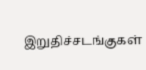இறுதிச்சடங்குகள்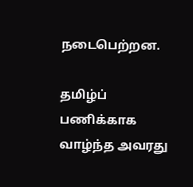நடைபெற்றன.

தமிழ்ப் பணிக்காக வாழ்ந்த அவரது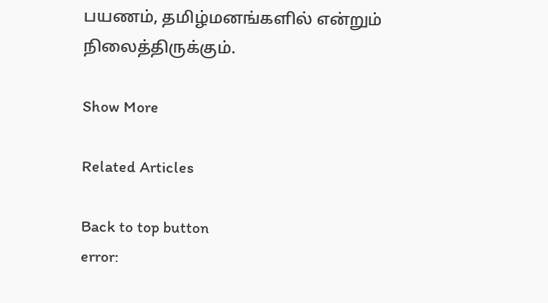பயணம், தமிழ்மனங்களில் என்றும் நிலைத்திருக்கும்.

Show More

Related Articles

Back to top button
error: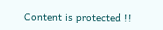Content is protected !!